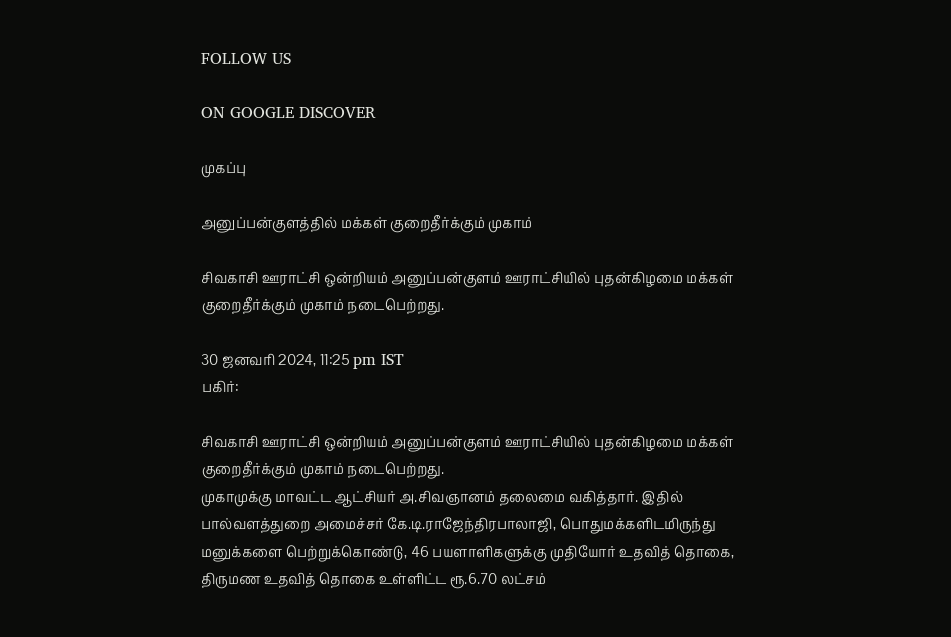FOLLOW US

ON GOOGLE DISCOVER

முகப்பு

அனுப்பன்குளத்தில் மக்கள் குறைதீர்க்கும் முகாம்

சிவகாசி ஊராட்சி ஒன்றியம் அனுப்பன்குளம் ஊராட்சியில் புதன்கிழமை மக்கள் குறைதீர்க்கும் முகாம் நடைபெற்றது.

30 ஜனவரி 2024, 11:25 pm IST
பகிர்:

சிவகாசி ஊராட்சி ஒன்றியம் அனுப்பன்குளம் ஊராட்சியில் புதன்கிழமை மக்கள் குறைதீர்க்கும் முகாம் நடைபெற்றது.
முகாமுக்கு மாவட்ட ஆட்சியர் அ.சிவஞானம் தலைமை வகித்தார். இதில் பால்வளத்துறை அமைச்சர் கே.டி.ராஜேந்திரபாலாஜி, பொதுமக்களிடமிருந்து மனுக்களை பெற்றுக்கொண்டு, 46 பயளாளிகளுக்கு முதியோர் உதவித் தொகை, திருமண உதவித் தொகை உள்ளிட்ட ரூ.6.70 லட்சம்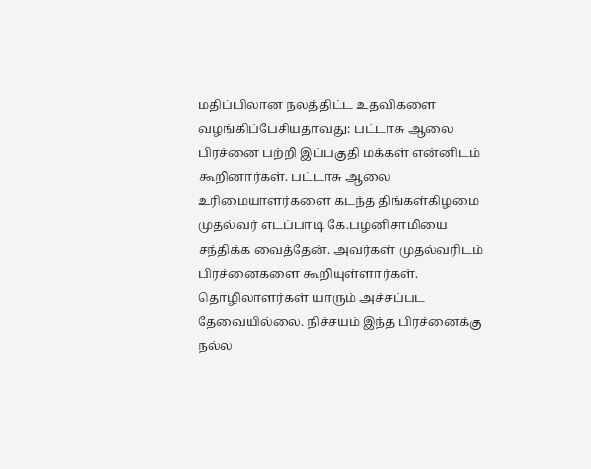மதிப்பிலான நலத்திட்ட உதவிகளை  வழங்கிப்பேசியதாவது: பட்டாசு ஆலை பிரச்னை பற்றி இப்பகுதி மக்கள் என்னிடம் கூறினார்கள். பட்டாசு ஆலை உரிமையாளர்களை கடந்த திங்கள்கிழமை முதல்வர் எடப்பாடி கே.பழனிசாமியை சந்திக்க வைத்தேன். அவர்கள் முதல்வரிடம் பிரச்னைகளை கூறியுள்ளார்கள். தொழிலாளர்கள் யாரும் அச்சப்பட தேவையில்லை. நிச்சயம் இந்த பிரச்னைக்கு நல்ல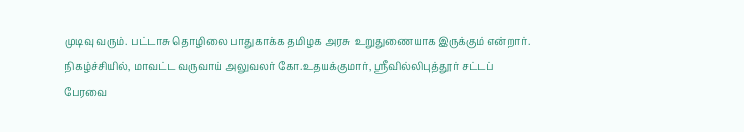முடிவு வரும். பட்டாசு தொழிலை பாதுகாக்க தமிழக அரசு  உறுதுணையாக இருக்கும் என்றார்.
நிகழ்ச்சியில், மாவட்ட வருவாய் அலுவலர் கோ.உதயக்குமார், ஸ்ரீவில்லிபுத்தூர் சட்டப் பேரவை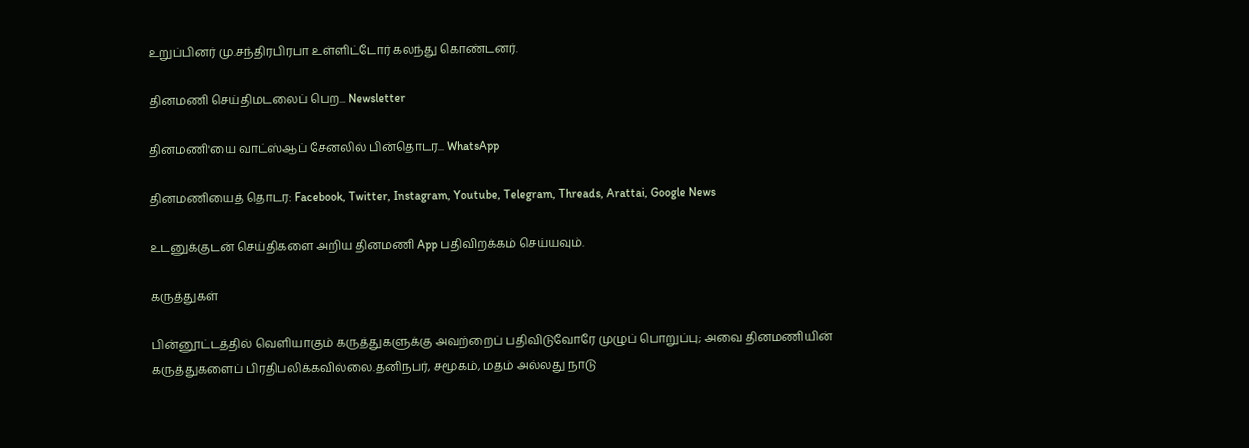உறுப்பினர் மு.சந்திரபிரபா உள்ளிட்டோர் கலந்து கொண்டனர்.

தினமணி செய்திமடலைப் பெற... Newsletter

தினமணி'யை வாட்ஸ்ஆப் சேனலில் பின்தொடர... WhatsApp

தினமணியைத் தொடர: Facebook, Twitter, Instagram, Youtube, Telegram, Threads, Arattai, Google News

உடனுக்குடன் செய்திகளை அறிய தினமணி App பதிவிறக்கம் செய்யவும்.

கருத்துகள்

பின்னூட்டத்தில் வெளியாகும் கருத்துகளுக்கு அவற்றைப் பதிவிடுவோரே முழுப் பொறுப்பு; அவை தினமணியின் கருத்துகளைப் பிரதிபலிக்கவில்லை.தனிநபர், சமூகம், மதம் அல்லது நாடு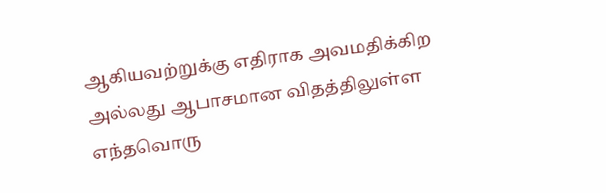ஆகியவற்றுக்கு எதிராக அவமதிக்கிற அல்லது ஆபாசமான விதத்திலுள்ள எந்தவொரு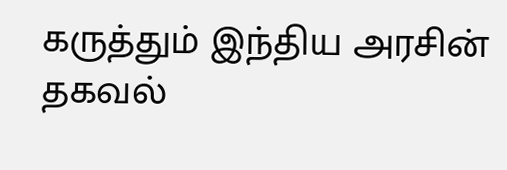கருத்தும் இந்திய அரசின் தகவல்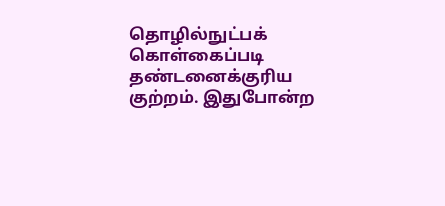தொழில்நுட்பக் கொள்கைப்படி தண்டனைக்குரிய குற்றம். இதுபோன்ற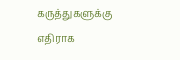கருத்துகளுக்கு எதிராக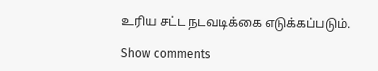உரிய சட்ட நடவடிக்கை எடுக்கப்படும்.

Show comments